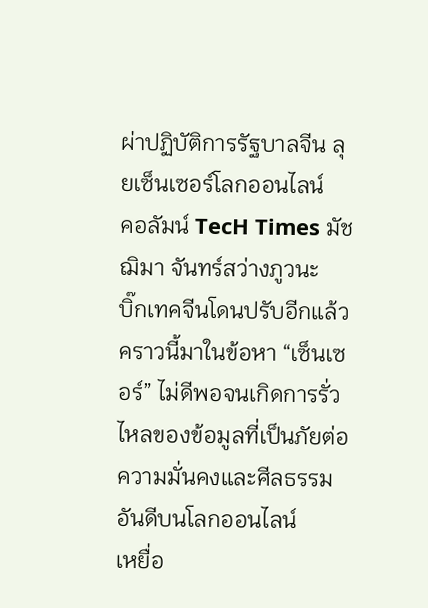ผ่าปฏิบัติการรัฐบาลจีน ลุยเซ็นเซอร์โลกออนไลน์
คอลัมน์ TecH Times มัชฌิมา จันทร์สว่างภูวนะ
บิ๊กเทคจีนโดนปรับอีกแล้ว คราวนี้มาในข้อหา “เซ็นเซอร์” ไม่ดีพอจนเกิดการรั่วไหลของข้อมูลที่เป็นภัยต่อความมั่นคงและศีลธรรมอันดีบนโลกออนไลน์
เหยื่อ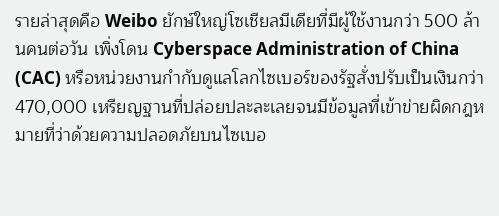รายล่าสุดคือ Weibo ยักษ์ใหญ่โซเชียลมีเดียที่มีผู้ใช้งานกว่า 500 ล้านคนต่อวัน เพิ่งโดน Cyberspace Administration of China (CAC) หรือหน่วยงานกำกับดูแลโลกไซเบอร์ของรัฐสั่งปรับเป็นเงินกว่า 470,000 เหรียญฐานที่ปล่อยปละละเลยจนมีข้อมูลที่เข้าข่ายผิดกฎหมายที่ว่าด้วยความปลอดภัยบนไซเบอ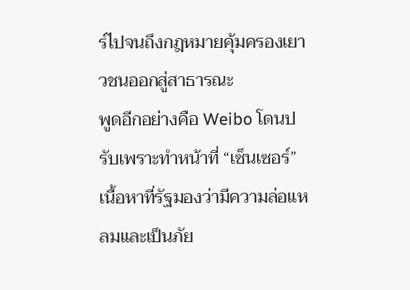ร์ไปจนถึงกฎหมายคุ้มครองเยาวชนออกสู่สาธารณะ
พูดอีกอย่างคือ Weibo โดนปรับเพราะทำหน้าที่ “เซ็นเซอร์” เนื้อหาที่รัฐมองว่ามีความล่อแหลมและเป็นภัย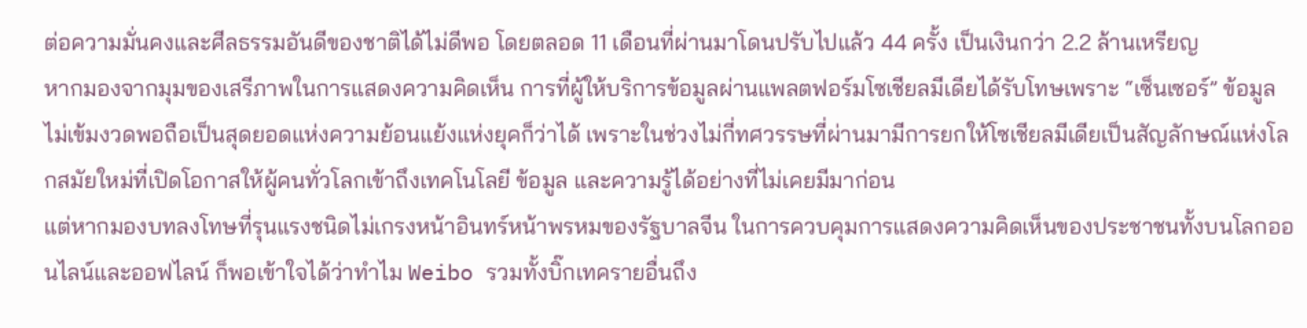ต่อความมั่นคงและศีลธรรมอันดีของชาติได้ไม่ดีพอ โดยตลอด 11 เดือนที่ผ่านมาโดนปรับไปแล้ว 44 ครั้ง เป็นเงินกว่า 2.2 ล้านเหรียญ
หากมองจากมุมของเสรีภาพในการแสดงความคิดเห็น การที่ผู้ให้บริการข้อมูลผ่านแพลตฟอร์มโซเชียลมีเดียได้รับโทษเพราะ “เซ็นเซอร์” ข้อมูลไม่เข้มงวดพอถือเป็นสุดยอดแห่งความย้อนแย้งแห่งยุคก็ว่าได้ เพราะในช่วงไม่กี่ทศวรรษที่ผ่านมามีการยกให้โซเชียลมีเดียเป็นสัญลักษณ์แห่งโลกสมัยใหม่ที่เปิดโอกาสให้ผู้คนทั่วโลกเข้าถึงเทคโนโลยี ข้อมูล และความรู้ได้อย่างที่ไม่เคยมีมาก่อน
แต่หากมองบทลงโทษที่รุนแรงชนิดไม่เกรงหน้าอินทร์หน้าพรหมของรัฐบาลจีน ในการควบคุมการแสดงความคิดเห็นของประชาชนทั้งบนโลกออนไลน์และออฟไลน์ ก็พอเข้าใจได้ว่าทำไม Weibo รวมทั้งบิ๊กเทครายอื่นถึง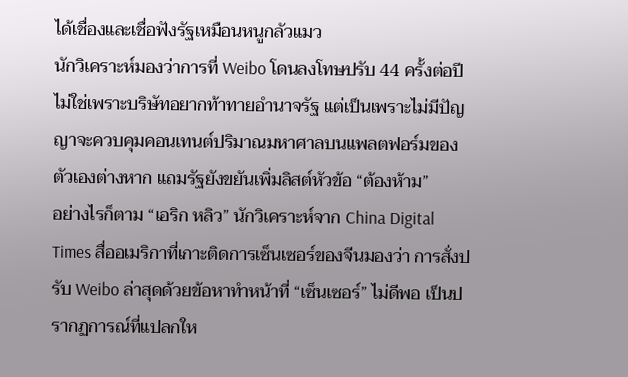ได้เชื่องและเชื่อฟังรัฐเหมือนหนูกลัวแมว
นักวิเคราะห์มองว่าการที่ Weibo โดนลงโทษปรับ 44 ครั้งต่อปี ไม่ใช่เพราะบริษัทอยากท้าทายอำนาจรัฐ แต่เป็นเพราะไม่มีปัญญาจะควบคุมคอนเทนต์ปริมาณมหาศาลบนแพลตฟอร์มของตัวเองต่างหาก แถมรัฐยังขยันเพิ่มลิสต์หัวข้อ “ต้องห้าม”
อย่างไรก็ตาม “เอริก หลิว” นักวิเคราะห์จาก China Digital Times สื่ออเมริกาที่เกาะติดการเซ็นเซอร์ของจีนมองว่า การสั่งปรับ Weibo ล่าสุดด้วยข้อหาทำหน้าที่ “เซ็นเซอร์” ไม่ดีพอ เป็นปรากฏการณ์ที่แปลกให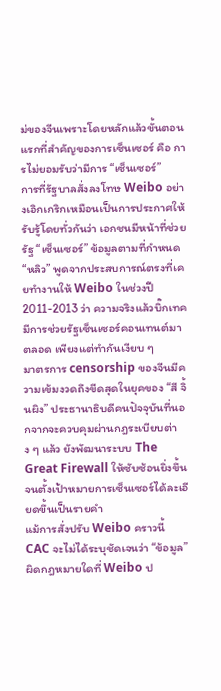ม่ของจีนเพราะโดยหลักแล้วขั้นตอนแรกที่สำคัญของการเซ็นเซอร์ คือ การไม่ยอมรับว่ามีการ “เซ็นเซอร์”
การที่รัฐบาลสั่งลงโทษ Weibo อย่างเอิกเกริกเหมือนเป็นการประกาศให้รับรู้โดยทั่วกันว่า เอกชนมีหน้าที่ช่วยรัฐ “เซ็นเซอร์” ข้อมูลตามที่กำหนด
“หลิว” พูดจากประสบการณ์ตรงที่เคยทำงานให้ Weibo ในช่วงปี 2011-2013 ว่า ความจริงแล้วบิ๊กเทคมีการช่วยรัฐเซ็นเซอร์คอนเทนต์มาตลอด เพียงแต่ทำกันเงียบ ๆ
มาตรการ censorship ของจีนมีความเข้มงวดถึงขีดสุดในยุคของ “สี จิ้นผิง” ประธานาธิบดีคนปัจจุบันที่นอกจากจะควบคุมผ่านกฎระเบียบต่าง ๆ แล้ว ยังพัฒนาระบบ The Great Firewall ให้ซับซ้อนยิ่งขึ้นจนตั้งเป้าหมายการเซ็นเซอร์ได้ละเอียดขึ้นเป็นรายคำ
แม้การสั่งปรับ Weibo คราวนี้ CAC จะไม่ได้ระบุชัดเจนว่า “ข้อมูล” ผิดกฎหมายใดที่ Weibo ป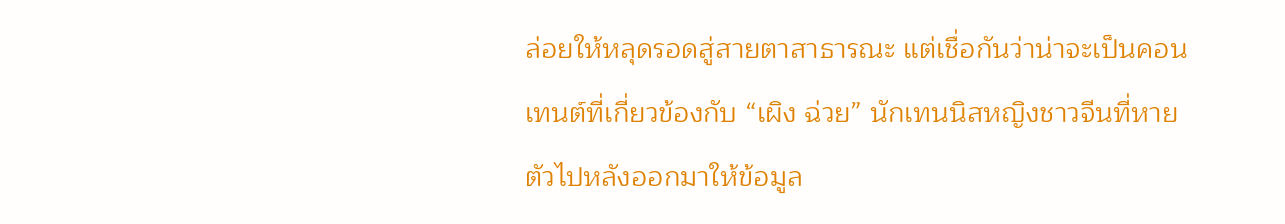ล่อยให้หลุดรอดสู่สายตาสาธารณะ แต่เชื่อกันว่าน่าจะเป็นคอนเทนต์ที่เกี่ยวข้องกับ “เผิง ฉ่วย” นักเทนนิสหญิงชาวจีนที่หายตัวไปหลังออกมาให้ข้อมูล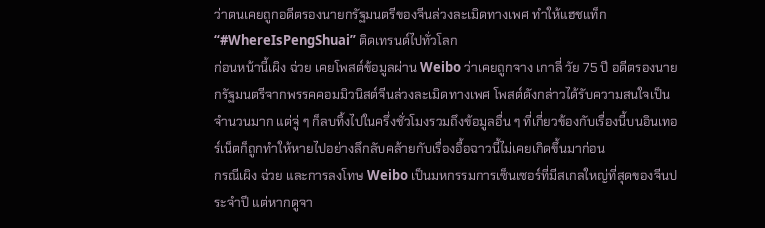ว่าตนเคยถูกอดีตรองนายกรัฐมนตรีของจีนล่วงละเมิดทางเพศ ทำให้แฮชแท็ก “#WhereIsPengShuai” ติดเทรนด์ไปทั่วโลก
ก่อนหน้านี้เผิง ฉ่วย เคยโพสต์ข้อมูลผ่าน Weibo ว่าเคยถูกจาง เกาลี่ วัย 75 ปี อดีตรองนายกรัฐมนตรีจากพรรคคอมมิวนิสต์จีนล่วงละเมิดทางเพศ โพสต์ดังกล่าวได้รับความสนใจเป็นจำนวนมาก แต่จู่ ๆ ก็ลบทิ้งไปในครึ่งชั่วโมงรวมถึงข้อมูลอื่น ๆ ที่เกี่ยวข้องกับเรื่องนี้บนอินเทอร์เน็ตก็ถูกทำให้หายไปอย่างลึกลับคล้ายกับเรื่องอื้อฉาวนี้ไม่เคยเกิดขึ้นมาก่อน
กรณีเผิง ฉ่วย และการลงโทษ Weibo เป็นมหกรรมการเซ็นเซอร์ที่มีสเกลใหญ่ที่สุดของจีนประจำปี แต่หากดูจา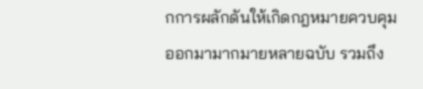กการผลักดันให้เกิดกฎหมายควบคุมออกมามากมายหลายฉบับ รวมถึง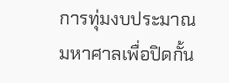การทุ่มงบประมาณมหาศาลเพื่อปิดกั้น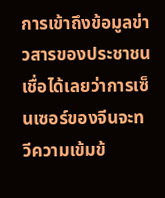การเข้าถึงข้อมูลข่าวสารของประชาชน เชื่อได้เลยว่าการเซ็นเซอร์ของจีนจะทวีความเข้มข้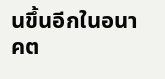นขึ้นอีกในอนาคต